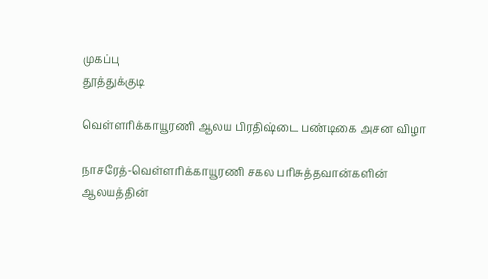முகப்பு
தூத்துக்குடி

வெள்ளரிக்காயூரணி ஆலய பிரதிஷ்டை பண்டிகை அசன விழா

நாசரேத்-வெள்ளரிக்காயூரணி சகல பரிசுத்தவான்களின் ஆலயத்தின்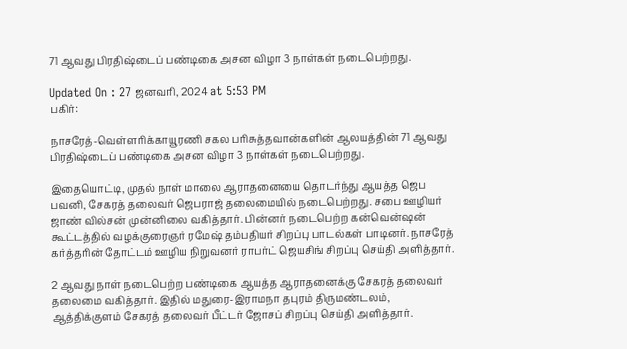71 ஆவது பிரதிஷ்டைப் பண்டிகை அசன விழா 3 நாள்கள் நடைபெற்றது.

Updated On : 27 ஜனவரி, 2024 at 5:53 PM
பகிர்:

நாசரேத்-வெள்ளரிக்காயூரணி சகல பரிசுத்தவான்களின் ஆலயத்தின் 71 ஆவது பிரதிஷ்டைப் பண்டிகை அசன விழா 3 நாள்கள் நடைபெற்றது.

இதையொட்டி, முதல் நாள் மாலை ஆராதனையை தொடர்ந்து ஆயத்த ஜெப பவனி, சேகரத் தலைவர் ஜெபராஜ் தலைமையில் நடைபெற்றது. சபை ஊழியர் ஜாண் வில்சன் முன்னிலை வகித்தார். பின்னர் நடைபெற்ற கன்வென்ஷன் கூட்டத்தில் வழக்குரைஞர் ரமேஷ் தம்பதியர் சிறப்பு பாடல்கள் பாடினர். நாசரேத் கர்த்தரின் தோட்டம் ஊழிய நிறுவனர் ராபர்ட் ஜெயசிங் சிறப்பு செய்தி அளித்தார்.

2 ஆவது நாள் நடைபெற்ற பண்டிகை ஆயத்த ஆராதனைக்கு சேகரத் தலைவர் தலைமை வகித்தார். இதில் மதுரை-இராமநா தபுரம் திருமண்டலம், ஆத்திக்குளம் சேகரத் தலைவர் பீட்டர் ஜோசப் சிறப்பு செய்தி அளித்தார்.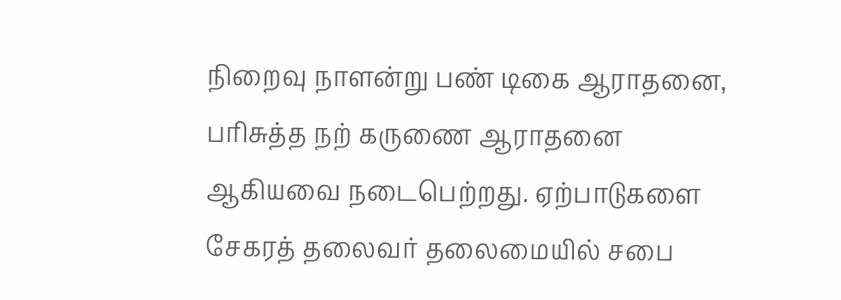நிறைவு நாளன்று பண் டிகை ஆராதனை, பரிசுத்த நற் கருணை ஆராதனை ஆகியவை நடைபெற்றது. ஏற்பாடுகளை சேகரத் தலைவர் தலைமையில் சபை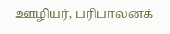ஊழியர், பரிபாலனக்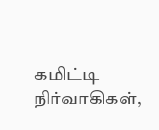கமிட்டி நிர்வாகிகள்,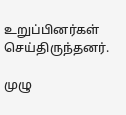உறுப்பினர்கள் செய்திருந்தனர்.

முழு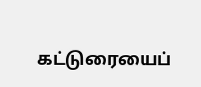கட்டுரையைப்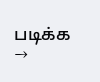படிக்க →